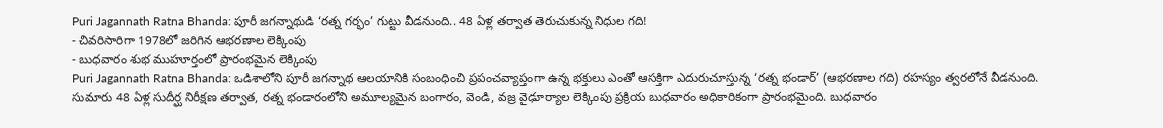Puri Jagannath Ratna Bhanda: పూరీ జగన్నాథుడి ‘రత్న గర్భం’ గుట్టు వీడనుంది.. 48 ఏళ్ల తర్వాత తెరుచుకున్న నిధుల గది!
- చివరిసారిగా 1978లో జరిగిన ఆభరణాల లెక్కింపు
- బుధవారం శుభ ముహూర్తంలో ప్రారంభమైన లెక్కింపు
Puri Jagannath Ratna Bhanda: ఒడిశాలోని పూరీ జగన్నాథ ఆలయానికి సంబంధించి ప్రపంచవ్యాప్తంగా ఉన్న భక్తులు ఎంతో ఆసక్తిగా ఎదురుచూస్తున్న ‘రత్న భండార్’ (ఆభరణాల గది) రహస్యం త్వరలోనే వీడనుంది. సుమారు 48 ఏళ్ల సుదీర్ఘ నిరీక్షణ తర్వాత, రత్న భండారంలోని అమూల్యమైన బంగారం, వెండి, వజ్ర వైఢూర్యాల లెక్కింపు ప్రక్రియ బుధవారం అధికారికంగా ప్రారంభమైంది. బుధవారం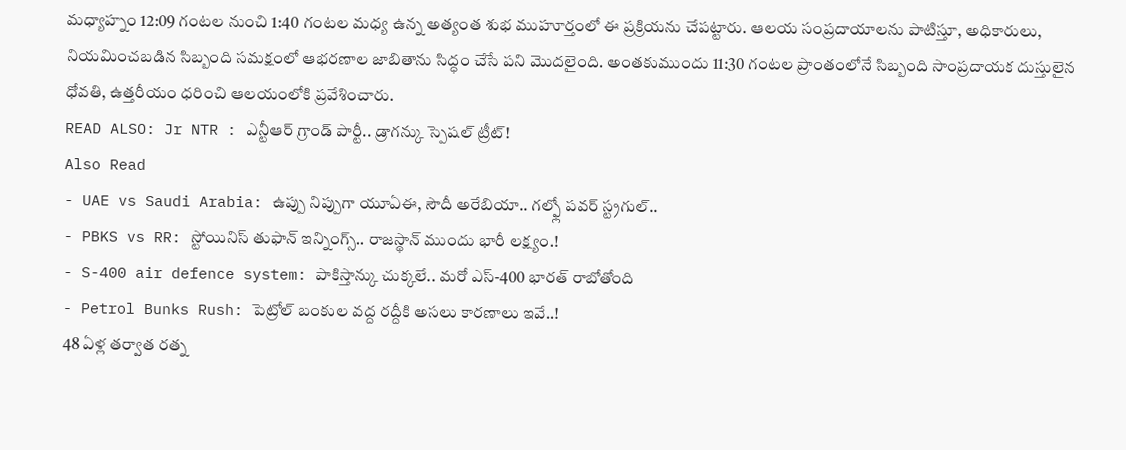మధ్యాహ్నం 12:09 గంటల నుంచి 1:40 గంటల మధ్య ఉన్న అత్యంత శుభ ముహూర్తంలో ఈ ప్రక్రియను చేపట్టారు. ఆలయ సంప్రదాయాలను పాటిస్తూ, అధికారులు, నియమించబడిన సిబ్బంది సమక్షంలో ఆభరణాల జాబితాను సిద్ధం చేసే పని మొదలైంది. అంతకుముందు 11:30 గంటల ప్రాంతంలోనే సిబ్బంది సాంప్రదాయక దుస్తులైన ధోవతి, ఉత్తరీయం ధరించి ఆలయంలోకి ప్రవేశించారు.
READ ALSO: Jr NTR : ఎన్టీఆర్ గ్రాండ్ పార్టీ.. డ్రాగన్కు స్పెషల్ ట్రీట్!
Also Read
- UAE vs Saudi Arabia: ఉప్పు నిప్పుగా యూఏఈ, సౌదీ అరేబియా.. గల్ఫ్లో పవర్ స్ట్రగుల్..
- PBKS vs RR: స్టోయినిస్ తుఫాన్ ఇన్నింగ్స్.. రాజస్థాన్ ముందు భారీ లక్ష్యం.!
- S-400 air defence system: పాకిస్తాన్కు చుక్కలే.. మరో ఎస్-400 భారత్ రాబోతోంది
- Petrol Bunks Rush: పెట్రోల్ బంకుల వద్ద రద్దీకి అసలు కారణాలు ఇవే..!
48 ఏళ్ల తర్వాత రత్న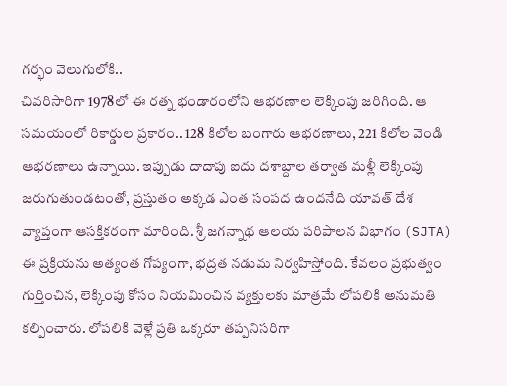గర్భం వెలుగులోకి..
చివరిసారిగా 1978లో ఈ రత్న భండారంలోని ఆభరణాల లెక్కింపు జరిగింది. ఆ సమయంలో రికార్డుల ప్రకారం.. 128 కిలోల బంగారు ఆభరణాలు, 221 కిలోల వెండి ఆభరణాలు ఉన్నాయి. ఇప్పుడు దాదాపు ఐదు దశాబ్దాల తర్వాత మళ్లీ లెక్కింపు జరుగుతుండటంతో, ప్రస్తుతం అక్కడ ఎంత సంపద ఉందనేది యావత్ దేశ వ్యాప్తంగా ఆసక్తికరంగా మారింది. శ్రీ జగన్నాథ ఆలయ పరిపాలన విభాగం (SJTA) ఈ ప్రక్రియను అత్యంత గోప్యంగా, భద్రత నడుమ నిర్వహిస్తోంది. కేవలం ప్రభుత్వం గుర్తించిన, లెక్కింపు కోసం నియమించిన వ్యక్తులకు మాత్రమే లోపలికి అనుమతి కల్పించారు. లోపలికి వెళ్లే ప్రతి ఒక్కరూ తప్పనిసరిగా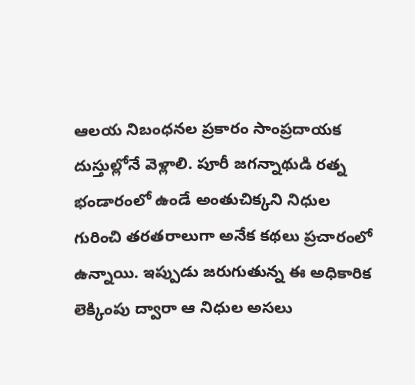ఆలయ నిబంధనల ప్రకారం సాంప్రదాయక దుస్తుల్లోనే వెళ్లాలి. పూరీ జగన్నాథుడి రత్న భండారంలో ఉండే అంతుచిక్కని నిధుల గురించి తరతరాలుగా అనేక కథలు ప్రచారంలో ఉన్నాయి. ఇప్పుడు జరుగుతున్న ఈ అధికారిక లెక్కింపు ద్వారా ఆ నిధుల అసలు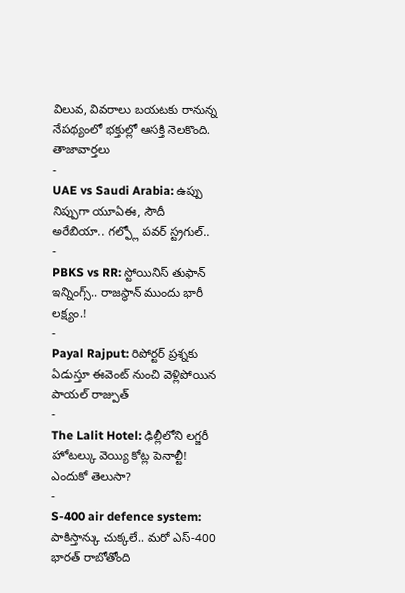విలువ, వివరాలు బయటకు రానున్న నేపథ్యంలో భక్తుల్లో ఆసక్తి నెలకొంది.
తాజావార్తలు
-
UAE vs Saudi Arabia: ఉప్పు నిప్పుగా యూఏఈ, సౌదీ అరేబియా.. గల్ఫ్లో పవర్ స్ట్రగుల్..
-
PBKS vs RR: స్టోయినిస్ తుఫాన్ ఇన్నింగ్స్.. రాజస్థాన్ ముందు భారీ లక్ష్యం.!
-
Payal Rajput: రిపోర్టర్ ప్రశ్నకు ఏడుస్తూ ఈవెంట్ నుంచి వెళ్లిపోయిన పాయల్ రాజ్పుత్
-
The Lalit Hotel: ఢిల్లీలోని లగ్జరీ హోటల్కు వెయ్యి కోట్ల పెనాల్టీ! ఎందుకో తెలుసా?
-
S-400 air defence system: పాకిస్తాన్కు చుక్కలే.. మరో ఎస్-400 భారత్ రాబోతోంది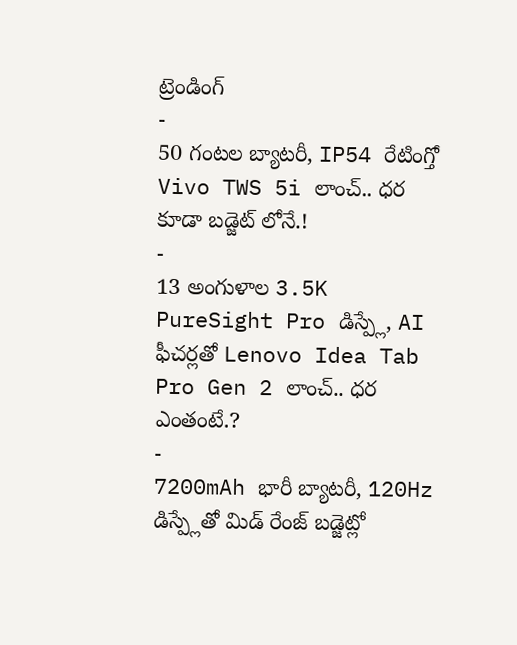ట్రెండింగ్
-
50 గంటల బ్యాటరీ, IP54 రేటింగ్తో Vivo TWS 5i లాంచ్.. ధర కూడా బడ్జెట్ లోనే.!
-
13 అంగుళాల 3.5K PureSight Pro డిస్ప్లే, AI ఫీచర్లతో Lenovo Idea Tab Pro Gen 2 లాంచ్.. ధర ఎంతంటే.?
-
7200mAh భారీ బ్యాటరీ, 120Hz డిస్ప్లేతో మిడ్ రేంజ్ బడ్జెట్లో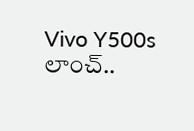Vivo Y500s లాంచ్..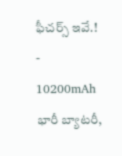ఫీచర్స్ ఇవే.!
-
10200mAh భారీ బ్యాటరీ,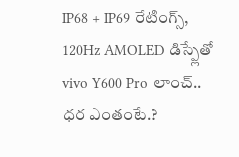IP68 + IP69 రేటింగ్స్, 120Hz AMOLED డిస్ప్లేతో vivo Y600 Pro లాంచ్.. ధర ఎంతంటే.?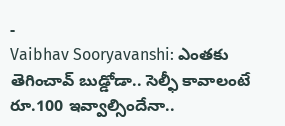-
Vaibhav Sooryavanshi: ఎంతకు తెగించావ్ బుడ్డోడా.. సెల్ఫీ కావాలంటే రూ.100 ఇవ్వాల్సిందేనా..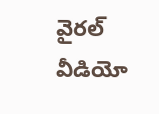వైరల్ వీడియో